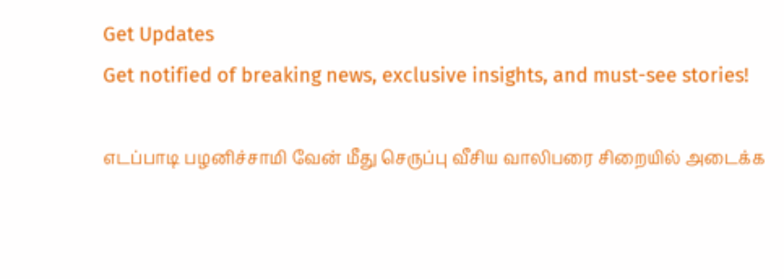Get Updates
Get notified of breaking news, exclusive insights, and must-see stories!

எடப்பாடி பழனிச்சாமி வேன் மீது செருப்பு வீசிய வாலிபரை சிறையில் அடைக்க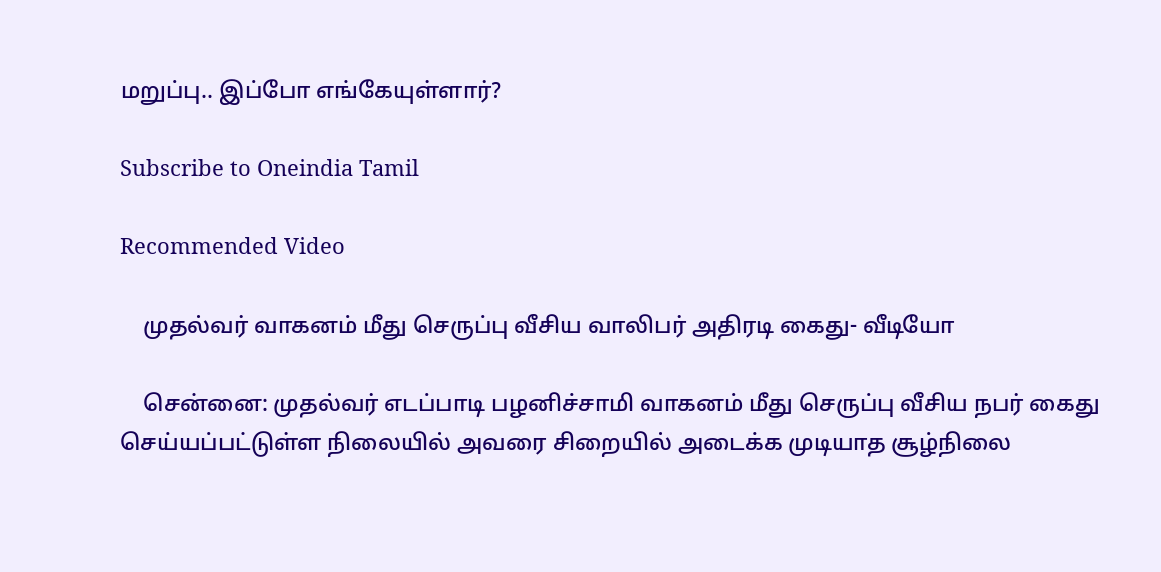மறுப்பு.. இப்போ எங்கேயுள்ளார்?

Subscribe to Oneindia Tamil

Recommended Video

    முதல்வர் வாகனம் மீது செருப்பு வீசிய வாலிபர் அதிரடி கைது- வீடியோ

    சென்னை: முதல்வர் எடப்பாடி பழனிச்சாமி வாகனம் மீது செருப்பு வீசிய நபர் கைது செய்யப்பட்டுள்ள நிலையில் அவரை சிறையில் அடைக்க முடியாத சூழ்நிலை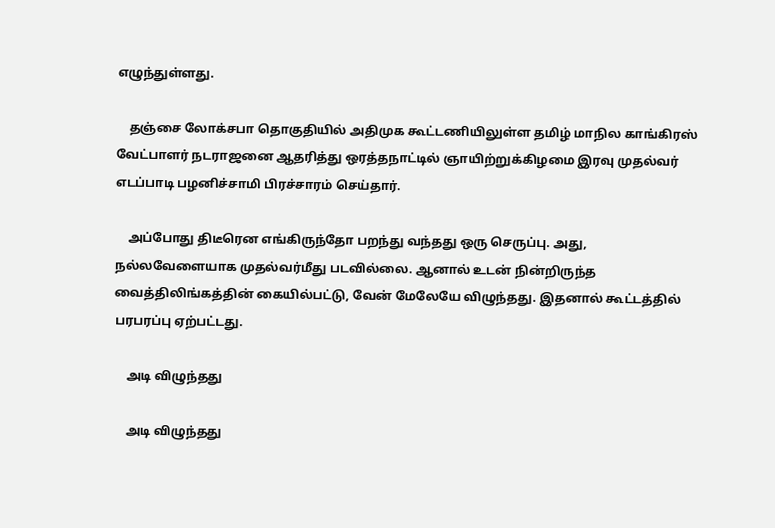எழுந்துள்ளது.

    தஞ்சை லோக்சபா தொகுதியில் அதிமுக கூட்டணியிலுள்ள தமிழ் மாநில காங்கிரஸ் வேட்பாளர் நடராஜனை ஆதரித்து ஒரத்தநாட்டில் ஞாயிற்றுக்கிழமை இரவு முதல்வர் எடப்பாடி பழனிச்சாமி பிரச்சாரம் செய்தார்.

    அப்போது திடீரென எங்கிருந்தோ பறந்து வந்தது ஒரு செருப்பு. அது, நல்லவேளையாக முதல்வர்மீது படவில்லை. ஆனால் உடன் நின்றிருந்த வைத்திலிங்கத்தின் கையில்பட்டு, வேன் மேலேயே விழுந்தது. இதனால் கூட்டத்தில் பரபரப்பு ஏற்பட்டது.

    அடி விழுந்தது

    அடி விழுந்தது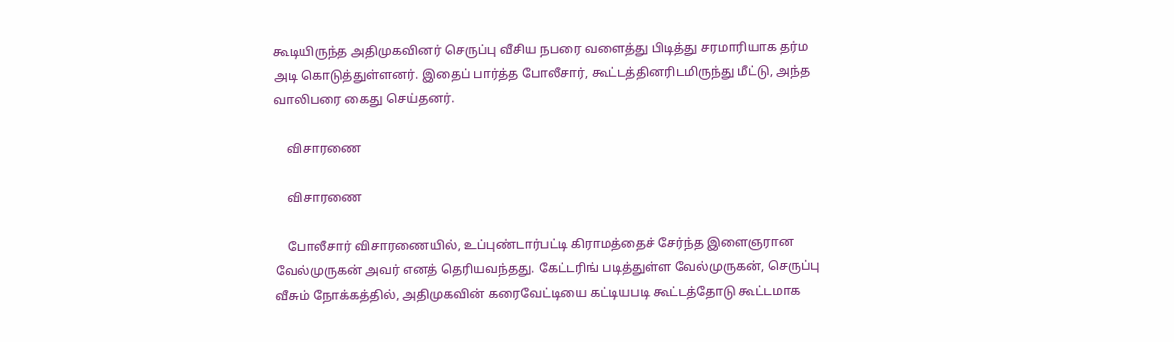கூடியிருந்த அதிமுகவினர் செருப்பு வீசிய நபரை வளைத்து பிடித்து சரமாரியாக தர்ம அடி கொடுத்துள்ளனர். இதைப் பார்த்த போலீசார், கூட்டத்தினரிடமிருந்து மீட்டு, அந்த வாலிபரை கைது செய்தனர்.

    விசாரணை

    விசாரணை

    போலீசார் விசாரணையில், உப்புண்டார்பட்டி கிராமத்தைச் சேர்ந்த இளைஞரான வேல்முருகன் அவர் எனத் தெரியவந்தது. கேட்டரிங் படித்துள்ள வேல்முருகன், செருப்பு வீசும் நோக்கத்தில், அதிமுகவின் கரைவேட்டியை கட்டியபடி கூட்டத்தோடு கூட்டமாக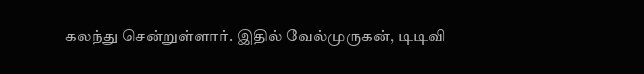கலந்து சென்றுள்ளார். இதில் வேல்முருகன், டிடிவி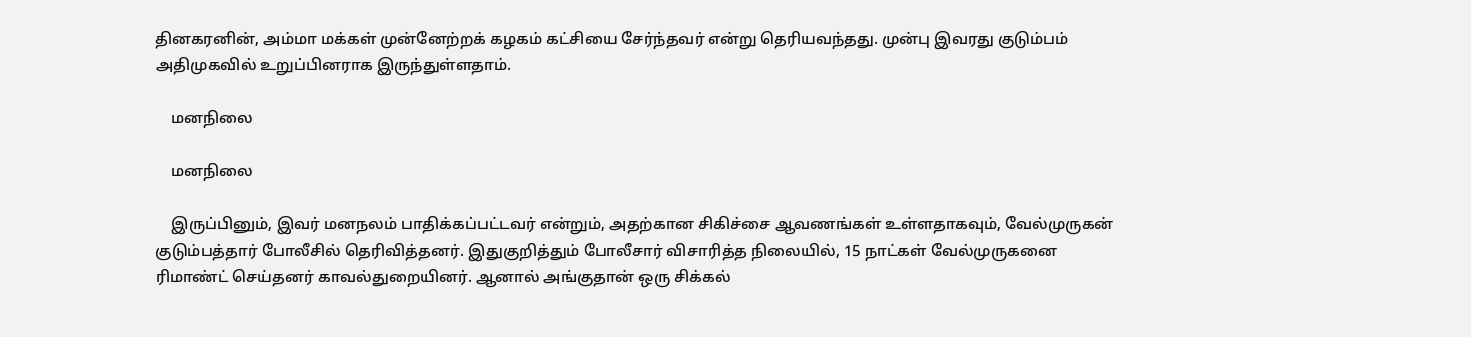தினகரனின், அம்மா மக்கள் முன்னேற்றக் கழகம் கட்சியை சேர்ந்தவர் என்று தெரியவந்தது. முன்பு இவரது குடும்பம் அதிமுகவில் உறுப்பினராக இருந்துள்ளதாம்.

    மனநிலை

    மனநிலை

    இருப்பினும், இவர் மனநலம் பாதிக்கப்பட்டவர் என்றும், அதற்கான சிகிச்சை ஆவணங்கள் உள்ளதாகவும், வேல்முருகன் குடும்பத்தார் போலீசில் தெரிவித்தனர். இதுகுறித்தும் போலீசார் விசாரித்த நிலையில், 15 நாட்கள் வேல்முருகனை ரிமாண்ட் செய்தனர் காவல்துறையினர். ஆனால் அங்குதான் ஒரு சிக்கல்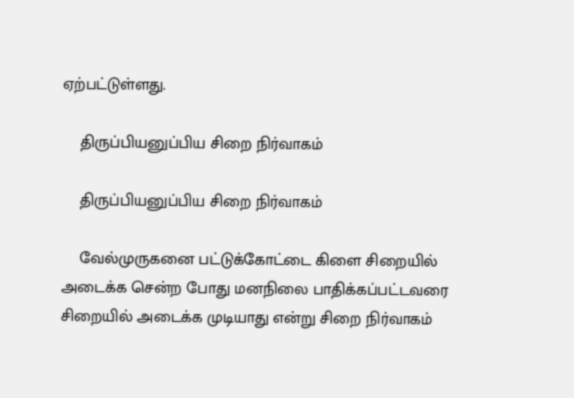ஏற்பட்டுள்ளது.

    திருப்பியனுப்பிய சிறை நிர்வாகம்

    திருப்பியனுப்பிய சிறை நிர்வாகம்

    வேல்முருகனை பட்டுக்கோட்டை கிளை சிறையில் அடைக்க சென்ற போது மனநிலை பாதிக்கப்பட்டவரை சிறையில் அடைக்க முடியாது என்று சிறை நிர்வாகம்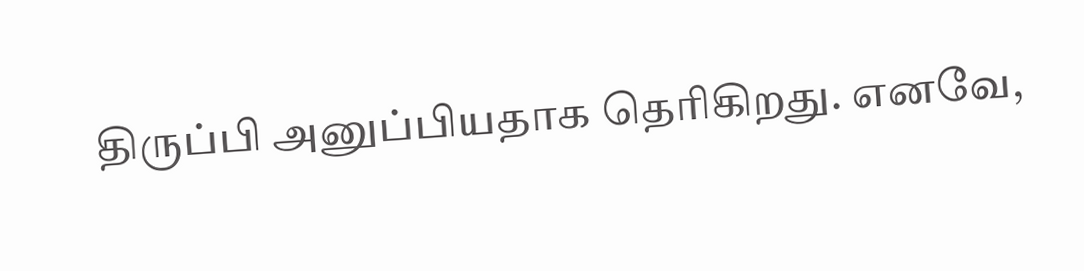திருப்பி அனுப்பியதாக தெரிகிறது. எனவே,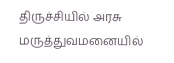திருச்சியில் அரசு மருத்துவமனையில்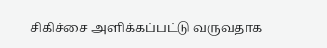சிகிச்சை அளிக்கப்பட்டு வருவதாக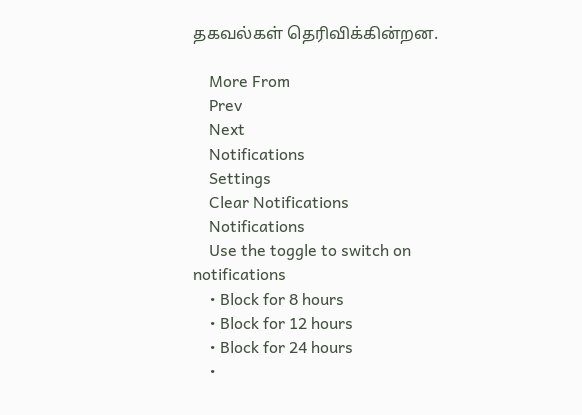தகவல்கள் தெரிவிக்கின்றன.

    More From
    Prev
    Next
    Notifications
    Settings
    Clear Notifications
    Notifications
    Use the toggle to switch on notifications
    • Block for 8 hours
    • Block for 12 hours
    • Block for 24 hours
    •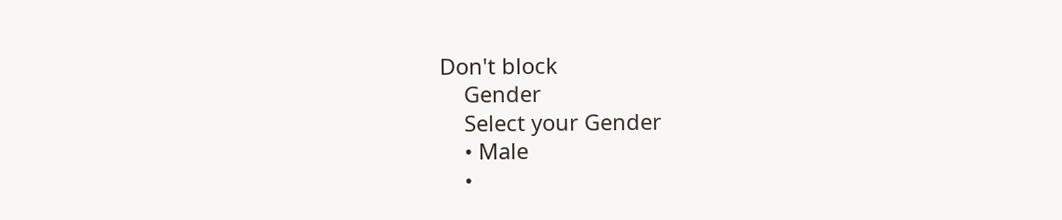Don't block
    Gender
    Select your Gender
    • Male
    •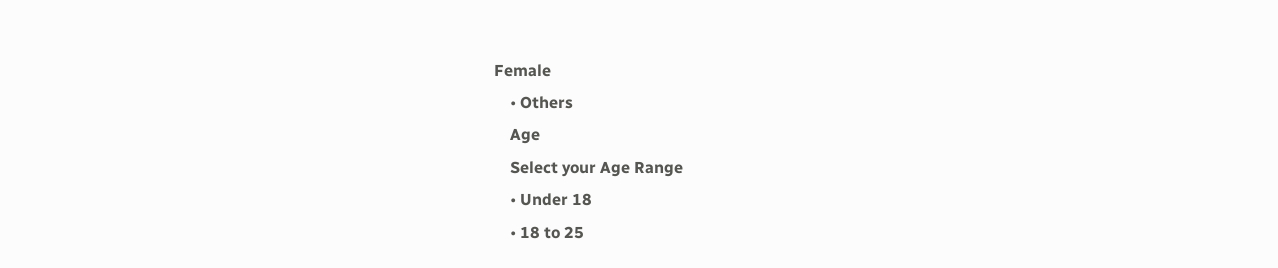Female
    • Others
    Age
    Select your Age Range
    • Under 18
    • 18 to 25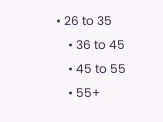• 26 to 35
    • 36 to 45
    • 45 to 55
    • 55+